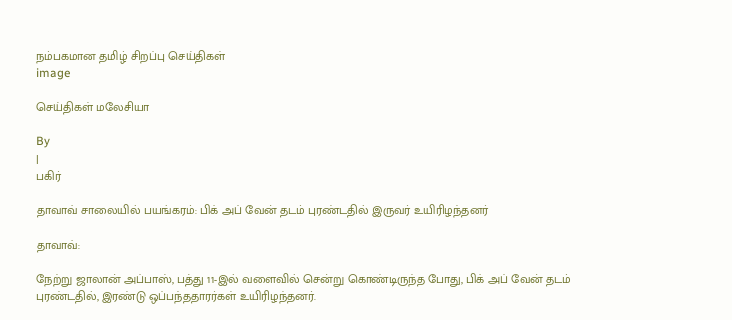நம்பகமான தமிழ் சிறப்பு செய்திகள்
image

செய்திகள் மலேசியா

By
|
பகிர்

தாவாவ் சாலையில் பயங்கரம்: பிக் அப் வேன் தடம் புரண்டதில் இருவர் உயிரிழந்தனர்

தாவாவ்:

நேற்று ஜாலான் அப்பாஸ், பத்து 11-இல் வளைவில் சென்று கொண்டிருந்த போது, பிக் அப் வேன் தடம் புரண்டதில், இரண்டு ஒப்பந்ததாரர்கள் உயிரிழந்தனர்.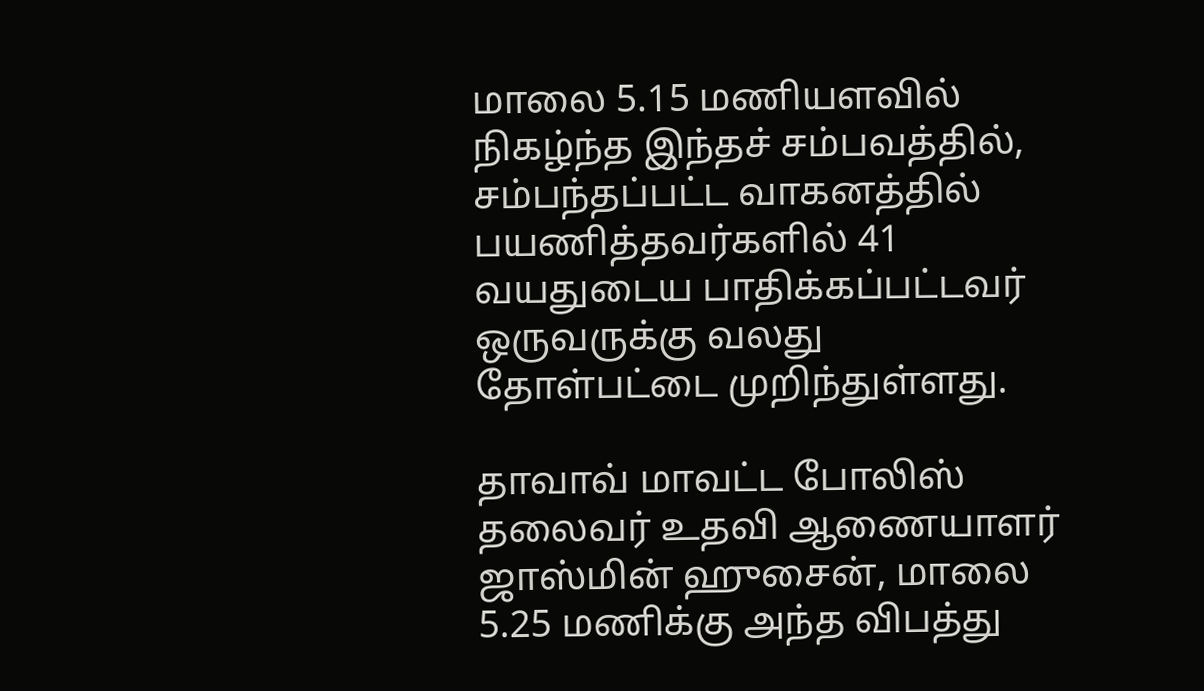மாலை 5.15 மணியளவில் நிகழ்ந்த இந்தச் சம்பவத்தில், சம்பந்தப்பட்ட வாகனத்தில் பயணித்தவர்களில் 41 வயதுடைய பாதிக்கப்பட்டவர் ஒருவருக்கு வலது தோள்பட்டை முறிந்துள்ளது.

தாவாவ் மாவட்ட போலிஸ் தலைவர் உதவி ஆணையாளர் ஜாஸ்மின் ஹுசைன், மாலை 5.25 மணிக்கு அந்த விபத்து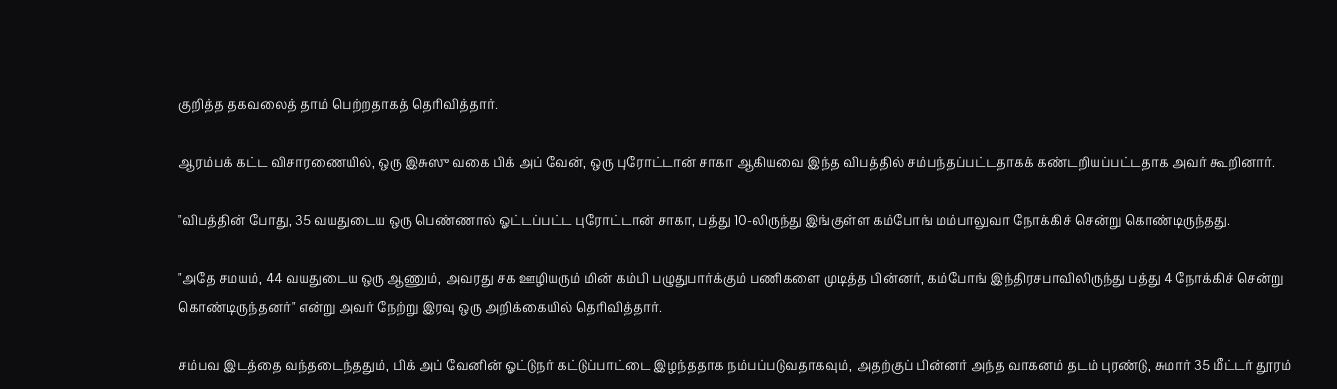குறித்த தகவலைத் தாம் பெற்றதாகத் தெரிவித்தார்.

ஆரம்பக் கட்ட விசாரணையில், ஒரு இசுஸு வகை பிக் அப் வேன், ஒரு புரோட்டான் சாகா ஆகியவை இந்த விபத்தில் சம்பந்தப்பட்டதாகக் கண்டறியப்பட்டதாக அவர் கூறினார்.

"விபத்தின் போது, 35 வயதுடைய ஒரு பெண்ணால் ஓட்டப்பட்ட புரோட்டான் சாகா, பத்து 10-லிருந்து இங்குள்ள கம்போங் மம்பாலுவா நோக்கிச் சென்று கொண்டிருந்தது.

"அதே சமயம், 44 வயதுடைய ஒரு ஆணும், அவரது சக ஊழியரும் மின் கம்பி பழுதுபார்க்கும் பணிகளை முடித்த பின்னர், கம்போங் இந்திரசபாவிலிருந்து பத்து 4 நோக்கிச் சென்று கொண்டிருந்தனர்" என்று அவர் நேற்று இரவு ஒரு அறிக்கையில் தெரிவித்தார்.

சம்பவ இடத்தை வந்தடைந்ததும், பிக் அப் வேனின் ஓட்டுநர் கட்டுப்பாட்டை இழந்ததாக நம்பப்படுவதாகவும், அதற்குப் பின்னர் அந்த வாகனம் தடம் புரண்டு, சுமார் 35 மீட்டர் தூரம்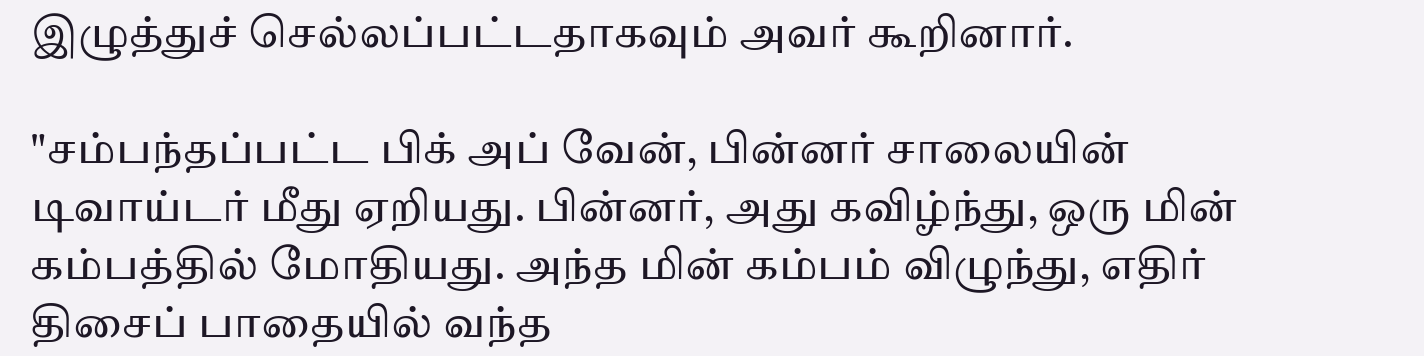இழுத்துச் செல்லப்பட்டதாகவும் அவர் கூறினார்.

"சம்பந்தப்பட்ட பிக் அப் வேன், பின்னர் சாலையின் டிவாய்டர் மீது ஏறியது. பின்னர், அது கவிழ்ந்து, ஒரு மின் கம்பத்தில் மோதியது. அந்த மின் கம்பம் விழுந்து, எதிர் திசைப் பாதையில் வந்த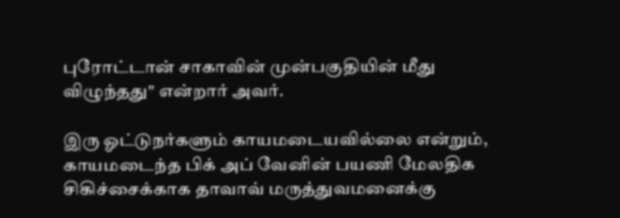புரோட்டான் சாகாவின் முன்பகுதியின் மீது விழுந்தது" என்றார் அவர்.

இரு ஓட்டுநர்களும் காயமடையவில்லை என்றும், காயமடைந்த பிக் அப் வேனின் பயணி மேலதிக சிகிச்சைக்காக தாவாவ் மருத்துவமனைக்கு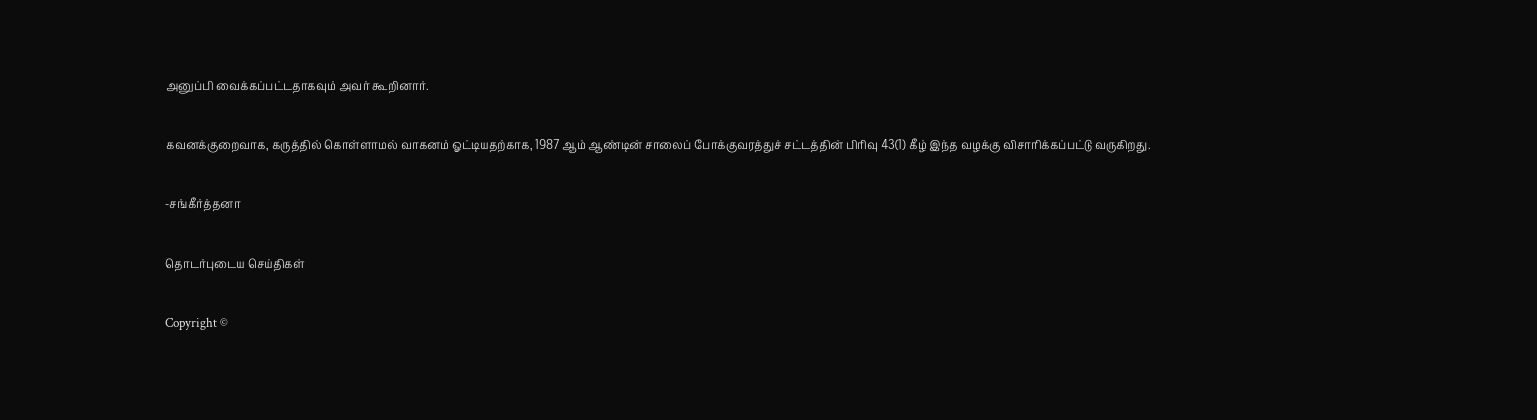அனுப்பி வைக்கப்பட்டதாகவும் அவர் கூறினார்.

கவனக்குறைவாக, கருத்தில் கொள்ளாமல் வாகனம் ஓட்டியதற்காக, 1987 ஆம் ஆண்டின் சாலைப் போக்குவரத்துச் சட்டத்தின் பிரிவு 43(1) கீழ் இந்த வழக்கு விசாரிக்கப்பட்டு வருகிறது.

-சங்கீர்த்தனா

தொடர்புடைய செய்திகள்

Copyright ©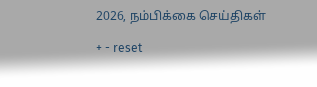2026, நம்பிக்கை செய்திகள்

+ - reset